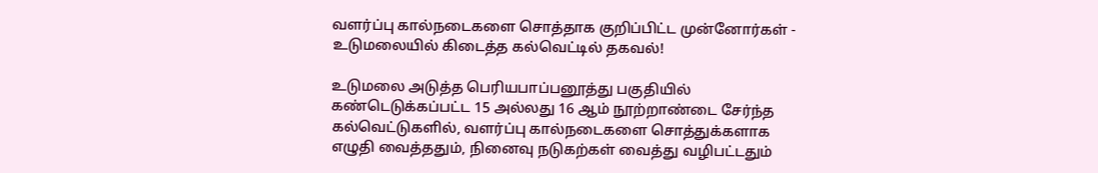வளர்ப்பு கால்நடைகளை சொத்தாக குறிப்பிட்ட முன்னோர்கள் - உடுமலையில் கிடைத்த கல்வெட்டில் தகவல்!

உடுமலை அடுத்த பெரியபாப்பனூத்து பகுதியில் கண்டெடுக்கப்பட்ட 15 அல்லது 16 ஆம் நூற்றாண்டை சேர்ந்த கல்வெட்டுகளில், வளர்ப்பு கால்நடைகளை சொத்துக்களாக எழுதி வைத்ததும், நினைவு நடுகற்கள் வைத்து வழிபட்டதும்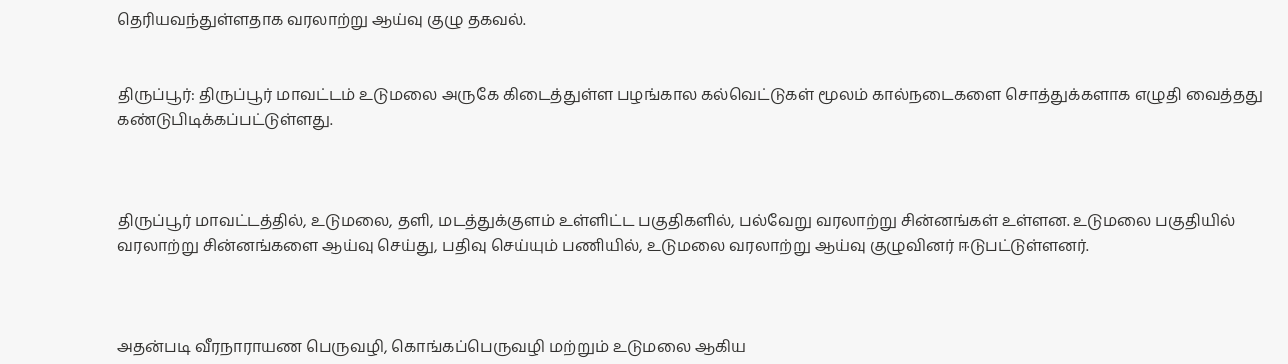தெரியவந்துள்ளதாக வரலாற்று ஆய்வு குழு தகவல்.


திருப்பூர்: திருப்பூர் மாவட்டம் உடுமலை அருகே கிடைத்துள்ள பழங்கால கல்வெட்டுகள் மூலம் கால்நடைகளை சொத்துக்களாக எழுதி வைத்தது கண்டுபிடிக்கப்பட்டுள்ளது.



திருப்பூர் மாவட்டத்தில், உடுமலை, தளி, மடத்துக்குளம் உள்ளிட்ட பகுதிகளில், பல்வேறு வரலாற்று சின்னங்கள் உள்ளன. உடுமலை பகுதியில் வரலாற்று சின்னங்களை ஆய்வு செய்து, பதிவு செய்யும் பணியில், உடுமலை வரலாற்று ஆய்வு குழுவினர் ஈடுபட்டுள்ளனர்.



அதன்படி வீரநாராயண பெருவழி, கொங்கப்பெருவழி மற்றும் உடுமலை ஆகிய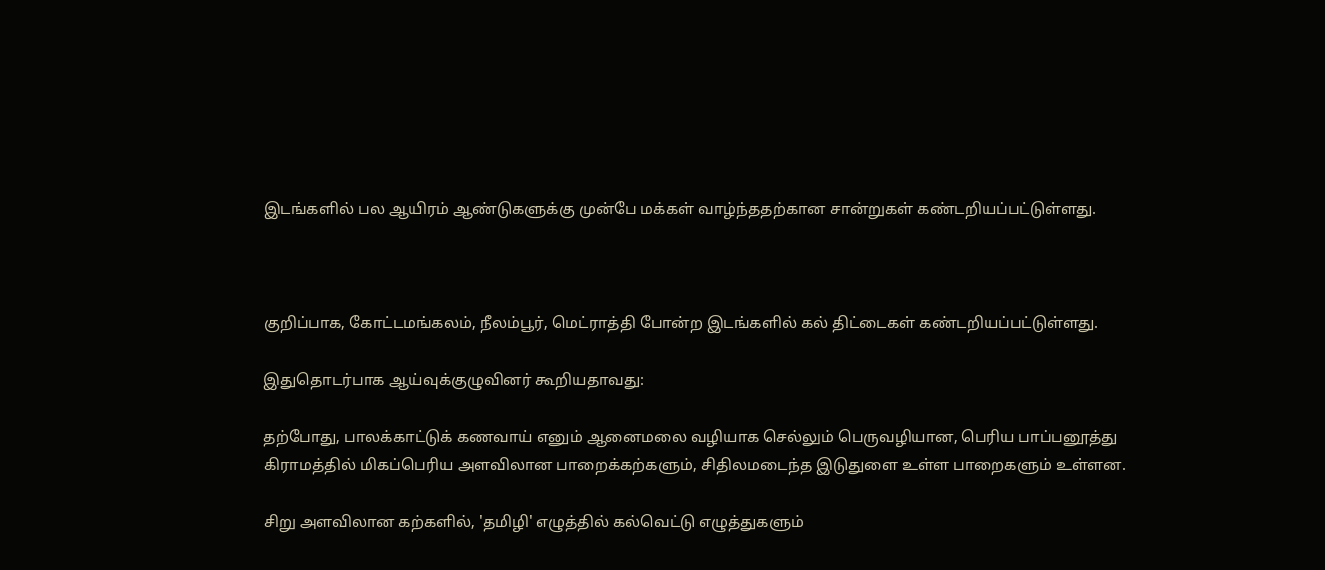இடங்களில் பல ஆயிரம் ஆண்டுகளுக்கு முன்பே மக்கள் வாழ்ந்ததற்கான சான்றுகள் கண்டறியப்பட்டுள்ளது.



குறிப்பாக, கோட்டமங்கலம், நீலம்பூர், மெட்ராத்தி போன்ற இடங்களில் கல் திட்டைகள் கண்டறியப்பட்டுள்ளது.

இதுதொடர்பாக ஆய்வுக்குழுவினர் கூறியதாவது:

தற்போது, பாலக்காட்டுக் கணவாய் எனும் ஆனைமலை வழியாக செல்லும் பெருவழியான, பெரிய பாப்பனூத்து கிராமத்தில் மிகப்பெரிய அளவிலான பாறைக்கற்களும், சிதிலமடைந்த இடுதுளை உள்ள பாறைகளும் உள்ளன.

சிறு அளவிலான கற்களில், 'தமிழி' எழுத்தில் கல்வெட்டு எழுத்துகளும்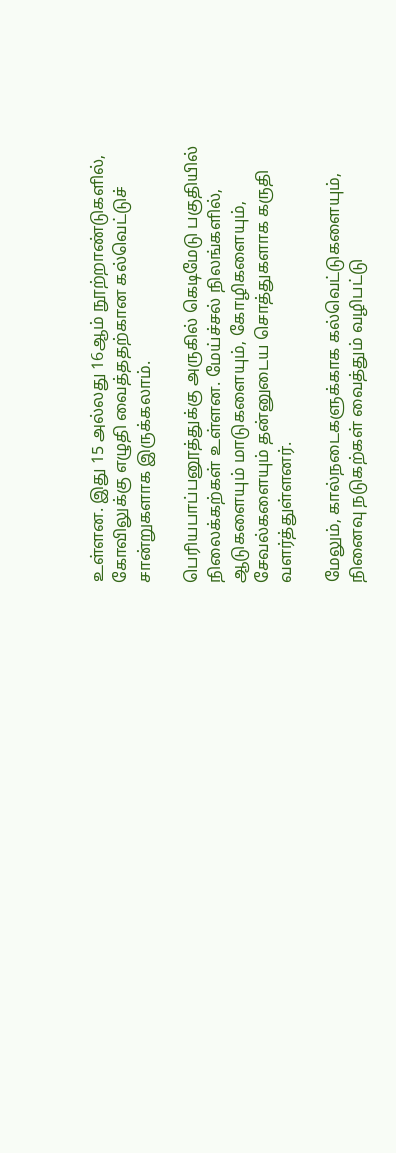உள்ளன. இது 15 அல்லது 16ஆம் நூற்றாண்டுகளில், கோவிலுக்கு எழுதி வைத்ததற்கான கல்வெட்டுச் சான்றுகளாக இருக்கலாம்.

பெரியபாப்பனூத்துக்கு அருகில் கெடிமேடு பகுதியில் நிலைக்கற்கள் உள்ளன. மேய்ச்சல் நிலங்களில், ஆடுகளையும் மாடுகளையும், கோழிகளையும், சேவல்களையும் தன்னுடைய சொத்துகளாக கருதி வளர்த்துள்ளனர்.

மேலும், கால்நடைகளுக்காக கல்வெட்டுகளையும், நினைவு நடுகற்கள் வைத்தும் வழிபட்டு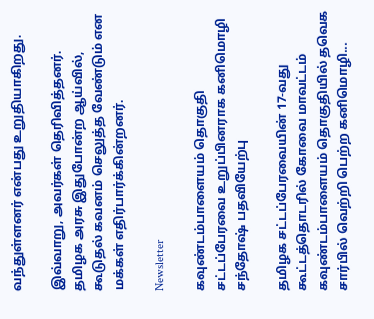வந்துள்ளனர் என்பது உறுதியாகிறது.

இவ்வாறு, அவர்கள் தெரிவித்தனர். தமிழக அரசு இதுபோன்ற ஆய்வில், கூடுதல் கவனம் செலுத்த வேண்டும் என மக்கள் எதிர்பார்க்கின்றனர்.

Newsletter

கவுண்டம்பாளையம் தொகுதி சட்டப்பேரவை உறுப்பினராக கனிமொழி சந்தோஷ் பதவியேற்பு

தமிழக சட்டப்பேரவையின் 17-வது கூட்டத்தொடரில் கோவை மாவட்டம் கவுண்டம்பாளையம் தொகுதியில் தவெக சார்பில் வெற்றி பெற்ற கனிமொழி...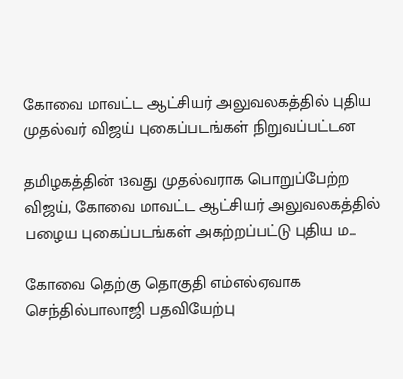கோவை மாவட்ட ஆட்சியர் அலுவலகத்தில் புதிய முதல்வர் விஜய் புகைப்படங்கள் நிறுவப்பட்டன

தமிழகத்தின் 13வது முதல்வராக பொறுப்பேற்ற விஜய், கோவை மாவட்ட ஆட்சியர் அலுவலகத்தில் பழைய புகைப்படங்கள் அகற்றப்பட்டு புதிய ம...

கோவை தெற்கு தொகுதி எம்எல்ஏவாக செந்தில்பாலாஜி பதவியேற்பு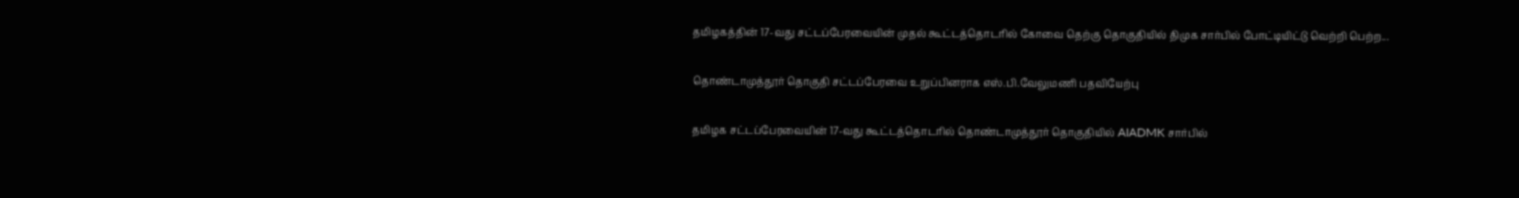தமிழகத்தின் 17-வது சட்டப்பேரவையின் முதல் கூட்டத்தொடரில் கோவை தெற்கு தொகுதியில் திமுக சார்பில் போட்டியிட்டு வெற்றி பெற்ற...

தொண்டாமுத்தூர் தொகுதி சட்டப்பேரவை உறுப்பினராக எஸ்.பி.வேலுமணி பதவியேற்பு

தமிழக சட்டப்பேரவையின் 17-வது கூட்டத்தொடரில் தொண்டாமுத்தூர் தொகுதியில் AIADMK சார்பில்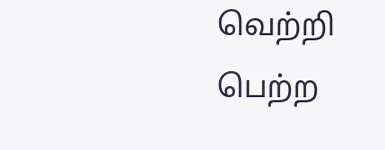வெற்றி பெற்ற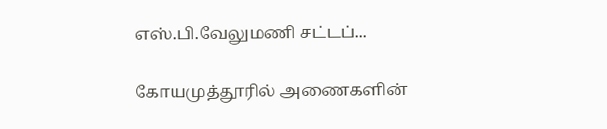எஸ்.பி.வேலுமணி சட்டப்...

கோயமுத்தூரில் அணைகளின்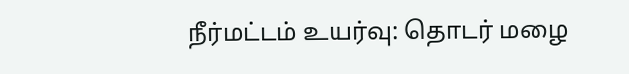நீர்மட்டம் உயர்வு: தொடர் மழை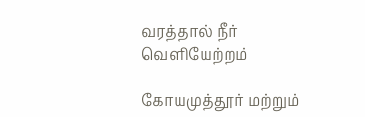வரத்தால் நீர் வெளியேற்றம்

கோயமுத்தூர் மற்றும்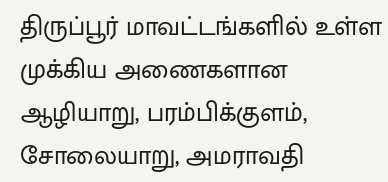திருப்பூர் மாவட்டங்களில் உள்ள முக்கிய அணைகளான ஆழியாறு, பரம்பிக்குளம், சோலையாறு, அமராவதி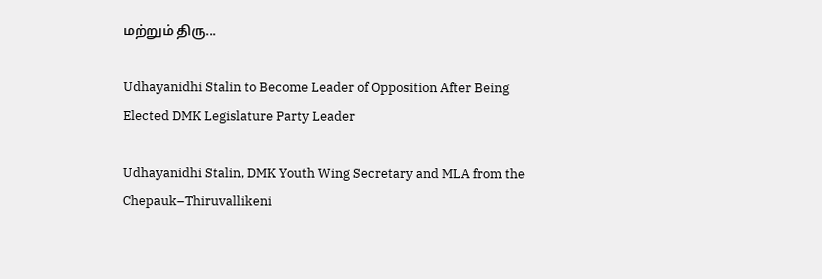மற்றும் திரு...

Udhayanidhi Stalin to Become Leader of Opposition After Being Elected DMK Legislature Party Leader

Udhayanidhi Stalin, DMK Youth Wing Secretary and MLA from the Chepauk–Thiruvallikeni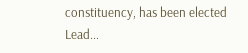constituency, has been elected Lead...